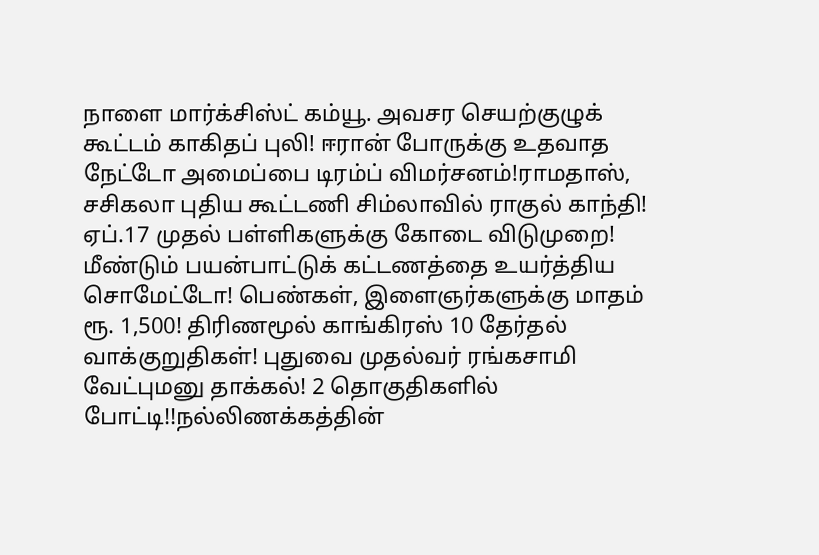நாளை மார்க்சிஸ்ட் கம்யூ. அவசர செயற்குழுக் கூட்டம் காகிதப் புலி! ஈரான் போருக்கு உதவாத நேட்டோ அமைப்பை டிரம்ப் விமர்சனம்!ராமதாஸ், சசிகலா புதிய கூட்டணி சிம்லாவில் ராகுல் காந்தி! ஏப்.17 முதல் பள்ளிகளுக்கு கோடை விடுமுறை! மீண்டும் பயன்பாட்டுக் கட்டணத்தை உயர்த்திய சொமேட்டோ! பெண்கள், இளைஞர்களுக்கு மாதம் ரூ. 1,500! திரிணமூல் காங்கிரஸ் 10 தேர்தல் வாக்குறுதிகள்! புதுவை முதல்வர் ரங்கசாமி வேட்புமனு தாக்கல்! 2 தொகுதிகளில் போட்டி!!நல்லிணக்கத்தின்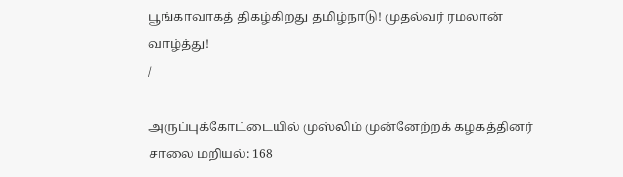பூங்காவாகத் திகழ்கிறது தமிழ்நாடு! முதல்வர் ரமலான் வாழ்த்து!
/

அருப்புக்கோட்டையில் முஸ்லிம் முன்னேற்றக் கழகத்தினர் சாலை மறியல்: 168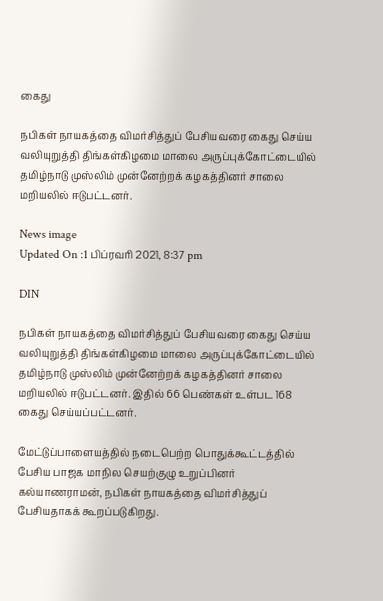கைது

நபிகள் நாயகத்தை விமர்சித்துப் பேசியவரை கைது செய்ய வலியுறுத்தி திங்கள்கிழமை மாலை அருப்புக்கோட்டையில் தமிழ்நாடு முஸ்லிம் முன்னேற்றக் கழகத்தினர் சாலை மறியலில் ஈடுபட்டனர்.

News image
Updated On :1 பிப்ரவரி 2021, 8:37 pm

DIN

நபிகள் நாயகத்தை விமர்சித்துப் பேசியவரை கைது செய்ய வலியுறுத்தி திங்கள்கிழமை மாலை அருப்புக்கோட்டையில் தமிழ்நாடு முஸ்லிம் முன்னேற்றக் கழகத்தினர் சாலை மறியலில் ஈடுபட்டனர். இதில் 66 பெண்கள் உள்பட 168 கைது செய்யப்பட்டனர்.

மேட்டுப்பாளையத்தில் நடைபெற்ற பொதுக்கூட்டத்தில் பேசிய பாஜக மாநில செயற்குழு உறுப்பினர் கல்யாணராமன், நபிகள் நாயகத்தை விமர்சித்துப் பேசியதாகக் கூறப்படுகிறது.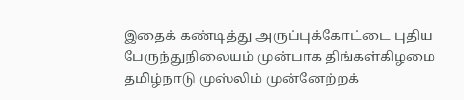இதைக் கண்டித்து அருப்புக்கோட்டை புதிய பேருந்துநிலையம் முன்பாக திங்கள்கிழமை தமிழ்நாடு முஸ்லிம் முன்னேற்றக்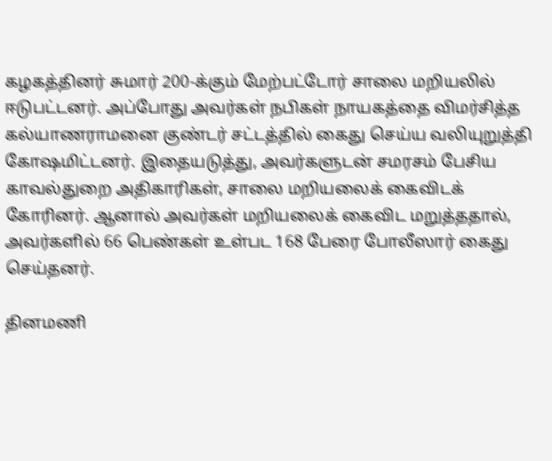கழகத்தினர் சுமார் 200-க்கும் மேற்பட்டோர் சாலை மறியலில் ஈடுபட்டனர். அப்போது அவர்கள் நபிகள் நாயகத்தை விமர்சித்த கல்யாணராமனை குண்டர் சட்டத்தில் கைது செய்ய வலியுறுத்தி கோஷமிட்டனர். இதையடுத்து, அவர்களுடன் சமரசம் பேசிய காவல்துறை அதிகாரிகள், சாலை மறியலைக் கைவிடக் கோரினர். ஆனால் அவர்கள் மறியலைக் கைவிட மறுத்ததால், அவர்களில் 66 பெண்கள் உள்பட 168 பேரை போலீஸார் கைது செய்தனர்.

தினமணி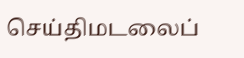செய்திமடலைப்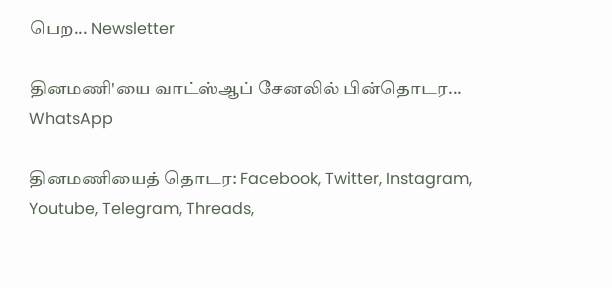பெற... Newsletter

தினமணி'யை வாட்ஸ்ஆப் சேனலில் பின்தொடர... WhatsApp

தினமணியைத் தொடர: Facebook, Twitter, Instagram, Youtube, Telegram, Threads,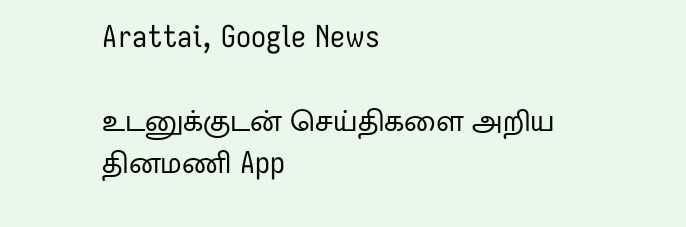Arattai, Google News

உடனுக்குடன் செய்திகளை அறிய தினமணி App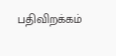பதிவிறக்கம்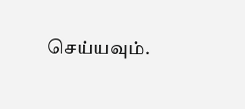செய்யவும்.